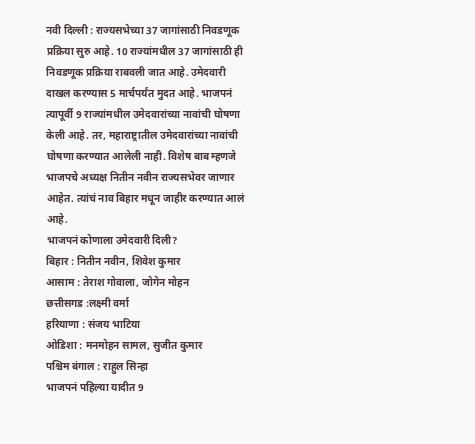नवी दिल्ली : राज्यसभेच्या 37 जागांसाठी निवडणूक प्रक्रिया सुरु आहे. 10 राज्यांमधील 37 जागांसाठी ही निवडणूक प्रक्रिया राबवली जात आहे. उमेदवारी दाखल करण्यास 5 मार्चपर्यंत मुदत आहे. भाजपनं त्यापूर्वी 9 राज्यांमधील उमेदवारांच्या नावांची घोषणा केली आहे. तर, महाराष्ट्रातील उमेदवारांच्या नावांची घोषणा करण्यात आलेली नाही. विशेष बाब म्हणजे भाजपचे अध्यक्ष नितीन नवीन राज्यसभेवर जाणार आहेत. त्यांचं नाव बिहार मधून जाहीर करण्यात आलं आहे.
भाजपनं कोणाला उमेदवारी दिली?
बिहार : नितीन नवीन, शिवेश कुमार
आसाम : तेराश गोवाला, जोगेन मोहन
छत्तीसगड :लक्ष्मी वर्मा
हरियाणा : संजय भाटिया
ओडिशा : मनमोहन सामल, सुजीत कुमार
पश्चिम बंगाल : राहुल सिन्हा
भाजपनं पहिल्या यादीत 9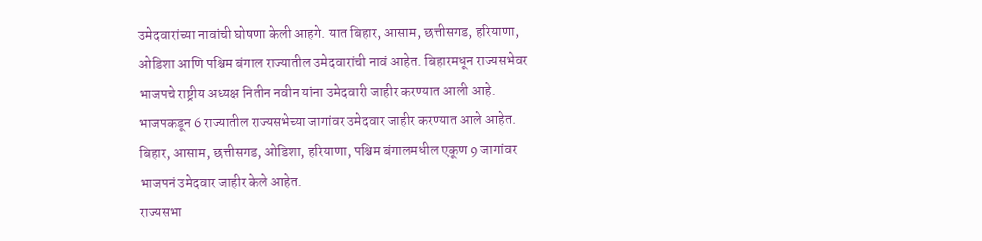उमेदवारांच्या नावांची घोषणा केली आहगे. यात बिहार, आसाम, छत्तीसगड, हरियाणा, ओडिशा आणि पश्चिम बंगाल राज्यातील उमेदवारांची नावं आहेत. बिहारमधून राज्यसभेवर भाजपचे राष्ट्रीय अध्यक्ष नितीन नवीन यांना उमेदवारी जाहीर करण्यात आली आहे. भाजपकडून 6 राज्यातील राज्यसभेच्या जागांवर उमेदवार जाहीर करण्यात आले आहेत. बिहार, आसाम, छत्तीसगड, ओडिशा, हरियाणा, पश्चिम बंगालमधील एकूण 9 जागांवर भाजपनं उमेदवार जाहीर केले आहेत.
राज्यसभा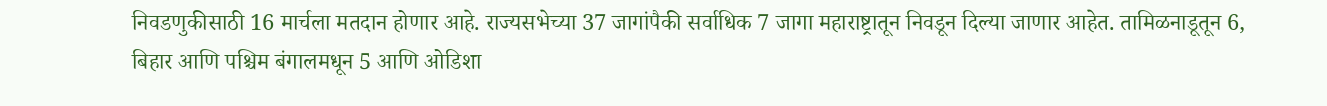निवडणुकीसाठी 16 मार्चला मतदान होणार आहे. राज्यसभेच्या 37 जागांपैकी सर्वाधिक 7 जागा महाराष्ट्रातून निवडून दिल्या जाणार आहेत. तामिळनाडूतून 6, बिहार आणि पश्चिम बंगालमधून 5 आणि ओडिशा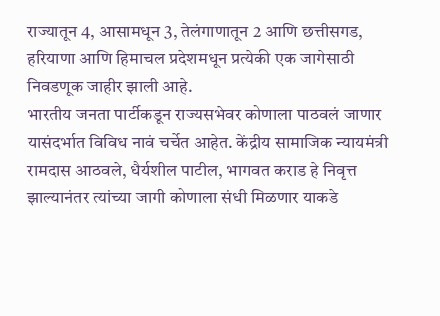राज्यातून 4, आसामधून 3, तेलंगाणातून 2 आणि छत्तीसगड, हरियाणा आणि हिमाचल प्रदेशमधून प्रत्येकी एक जागेसाठी निवडणूक जाहीर झाली आहे.
भारतीय जनता पार्टीकडून राज्यसभेवर कोणाला पाठवलं जाणार यासंदर्भात विविध नावं चर्चेत आहेत. केंद्रीय सामाजिक न्यायमंत्री रामदास आठवले, धैर्यशील पाटील, भागवत कराड हे निवृत्त झाल्यानंतर त्यांच्या जागी कोणाला संधी मिळणार याकडे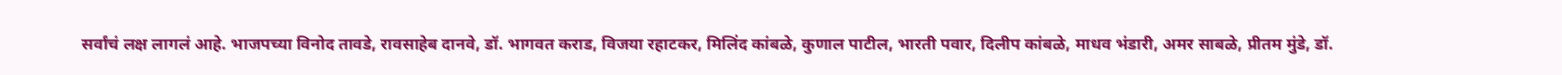सर्वांचं लक्ष लागलं आहे. भाजपच्या विनोद तावडे, रावसाहेब दानवे, डॉ. भागवत कराड, विजया रहाटकर, मिलिंद कांबळे, कुणाल पाटील, भारती पवार, दिलीप कांबळे, माधव भंडारी, अमर साबळे, प्रीतम मुंडे, डॉ.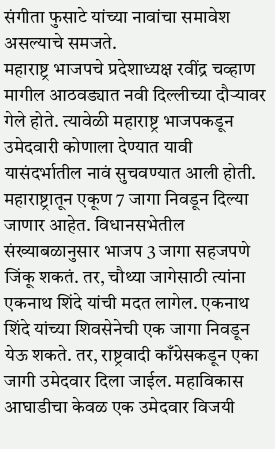संगीता फुसाटे यांच्या नावांचा समावेश असल्याचे समजते.
महाराष्ट्र भाजपचे प्रदेशाध्यक्ष रवींद्र चव्हाण मागील आठवड्यात नवी दिल्लीच्या दौऱ्यावर गेले होते. त्यावेळी महाराष्ट्र भाजपकडून उमेदवारी कोणाला देण्यात यावी यासंदर्भातील नावं सुचवण्यात आली होती. महाराष्ट्रातून एकूण 7 जागा निवडून दिल्या जाणार आहेत. विधानसभेतील संख्याबळानुसार भाजप 3 जागा सहजपणे जिंकू शकतं. तर, चौथ्या जागेसाठी त्यांना एकनाथ शिंदे यांची मदत लागेल. एकनाथ शिंदे यांच्या शिवसेनेची एक जागा निवडून येऊ शकते. तर, राष्ट्रवादी काँग्रेसकडून एका जागी उमेदवार दिला जाईल. महाविकास आघाडीचा केवळ एक उमेदवार विजयी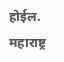होईल. महाराष्ट्र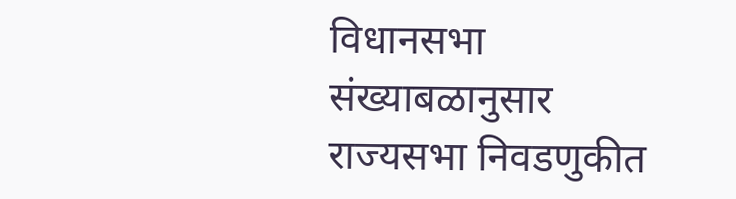विधानसभा संख्याबळानुसार राज्यसभा निवडणुकीत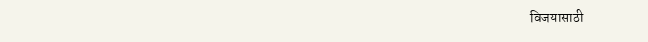विजयासाठी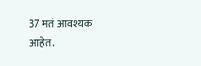37 मतं आवश्यक आहेत.